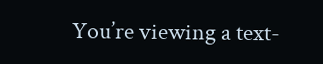You’re viewing a text-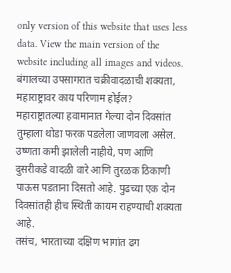only version of this website that uses less data. View the main version of the website including all images and videos.
बंगालच्या उपसागरात चक्रीवादळाची शक्यता, महाराष्ट्रावर काय परिणाम होईल?
महाराष्ट्रातल्या हवामानात गेल्या दोन दिवसांत तुम्हाला थोडा फरक पडलेला जाणवला असेल. उष्णता कमी झालेली नाहीये, पण आणि दुसरीकडे वादळी वारे आणि तुरळक ठिकाणी पाऊस पडताना दिसतो आहे. पुढच्या एक दोन दिवसांतही हीच स्थिती कायम राहण्याची शक्यता आहे.
तसंच, भारताच्या दक्षिण भागांत ढग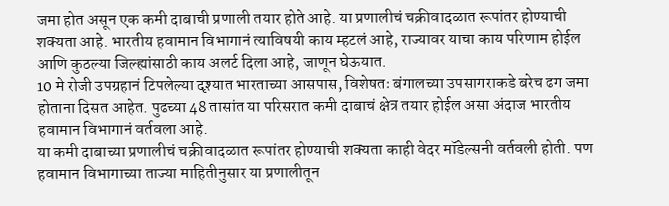जमा होत असून एक कमी दाबाची प्रणाली तयार होते आहे. या प्रणालीचं चक्रीवादळात रूपांतर होण्याची शक्यता आहे. भारतीय हवामान विभागानं त्याविषयी काय म्हटलं आहे, राज्यावर याचा काय परिणाम होईल आणि कुठल्या जिल्ह्यांसाठी काय अलर्ट दिला आहे, जाणून घेऊयात.
10 मे रोजी उपग्रहानं टिपलेल्या दृश्यात भारताच्या आसपास, विशेषतः बंगालच्या उपसागराकडे बरेच ढग जमा होताना दिसत आहेत. पुढच्या 48 तासांत या परिसरात कमी दाबाचं क्षेत्र तयार होईल असा अंदाज भारतीय हवामान विभागानं वर्तवला आहे.
या कमी दाबाच्या प्रणालीचं चक्रीवादळात रूपांतर होण्याची शक्यता काही वेदर मॉडेल्सनी वर्तवली होती. पण हवामान विभागाच्या ताज्या माहितीनुसार या प्रणालीतून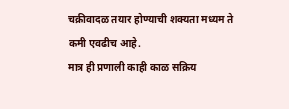चक्रीवादळ तयार होण्याची शक्यता मध्यम ते कमी एवढीच आहे.
मात्र ही प्रणाली काही काळ सक्रिय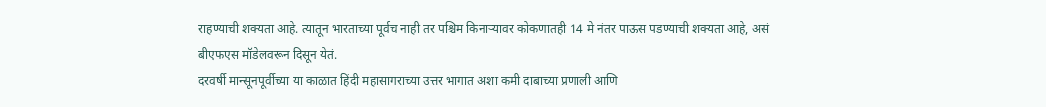राहण्याची शक्यता आहे. त्यातून भारताच्या पूर्वच नाही तर पश्चिम किनाऱ्यावर कोकणातही 14 मे नंतर पाऊस पडण्याची शक्यता आहे, असं बीएफएस मॉडेलवरून दिसून येतं.
दरवर्षी मान्सूनपूर्वीच्या या काळात हिंदी महासागराच्या उत्तर भागात अशा कमी दाबाच्या प्रणाली आणि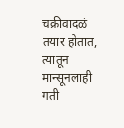चक्रीवादळं तयार होतात, त्यातून मान्सूनलाही गती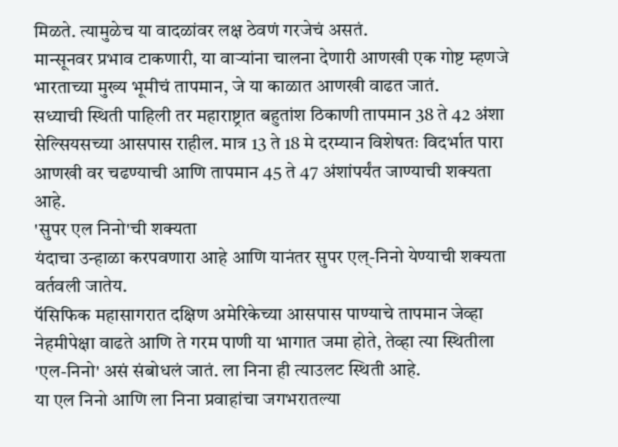मिळते. त्यामुळेच या वादळांवर लक्ष ठेवणं गरजेचं असतं.
मान्सूनवर प्रभाव टाकणारी, या वाऱ्यांना चालना देणारी आणखी एक गोष्ट म्हणजे भारताच्या मुख्य भूमीचं तापमान, जे या काळात आणखी वाढत जातं.
सध्याची स्थिती पाहिली तर महाराष्ट्रात बहुतांश ठिकाणी तापमान 38 ते 42 अंशा सेल्सियसच्या आसपास राहील. मात्र 13 ते 18 मे दरम्यान विशेषतः विदर्भात पारा आणखी वर चढण्याची आणि तापमान 45 ते 47 अंशांपर्यंत जाण्याची शक्यता आहे.
'सुपर एल निनो'ची शक्यता
यंदाचा उन्हाळा करपवणारा आहे आणि यानंतर सुपर एल्-निनो येण्याची शक्यता वर्तवली जातेय.
पॅसिफिक महासागरात दक्षिण अमेरिकेच्या आसपास पाण्याचे तापमान जेव्हा नेहमीपेक्षा वाढते आणि ते गरम पाणी या भागात जमा होते, तेव्हा त्या स्थितीला 'एल-निनो' असं संबोधलं जातं. ला निना ही त्याउलट स्थिती आहे.
या एल निनो आणि ला निना प्रवाहांचा जगभरातल्या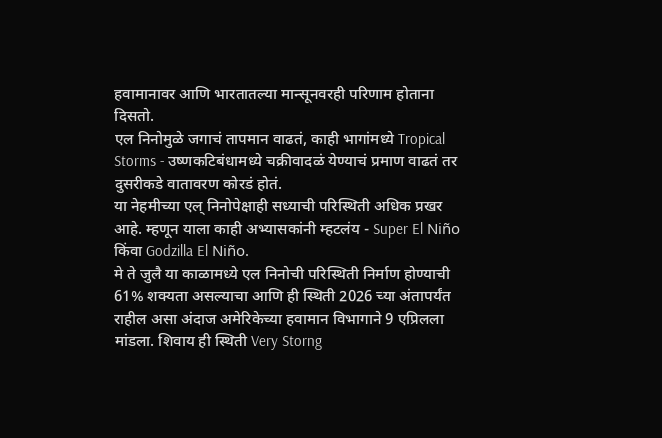हवामानावर आणि भारतातल्या मान्सूनवरही परिणाम होताना दिसतो.
एल निनोमुळे जगाचं तापमान वाढतं, काही भागांमध्ये Tropical Storms - उष्णकटिबंधामध्ये चक्रीवादळं येण्याचं प्रमाण वाढतं तर दुसरीकडे वातावरण कोरडं होतं.
या नेहमीच्या एल् निनोपेक्षाही सध्याची परिस्थिती अधिक प्रखर आहे. म्हणून याला काही अभ्यासकांनी म्हटलंय - Super El Niño किंवा Godzilla El Niño.
मे ते जुलै या काळामध्ये एल निनोची परिस्थिती निर्माण होण्याची 61% शक्यता असल्याचा आणि ही स्थिती 2026 च्या अंतापर्यंत राहील असा अंदाज अमेरिकेच्या हवामान विभागाने 9 एप्रिलला मांडला. शिवाय ही स्थिती Very Storng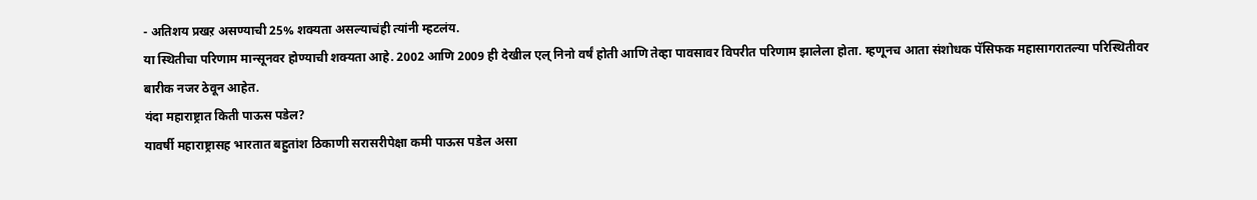- अतिशय प्रखऱ असण्याची 25% शक्यता असल्याचंही त्यांनी म्हटलंय.
या स्थितीचा परिणाम मान्सूनवर होण्याची शक्यता आहे. 2002 आणि 2009 ही देखील एल् निनो वर्षं होती आणि तेव्हा पावसावर विपरीत परिणाम झालेला होता. म्हणूनच आता संशोधक पॅसिफक महासागरातल्या परिस्थितीवर बारीक नजर ठेवून आहेत.
यंदा महाराष्ट्रात किती पाऊस पडेल?
यावर्षी महाराष्ट्रासह भारतात बहुतांश ठिकाणी सरासरीपेक्षा कमी पाऊस पडेल असा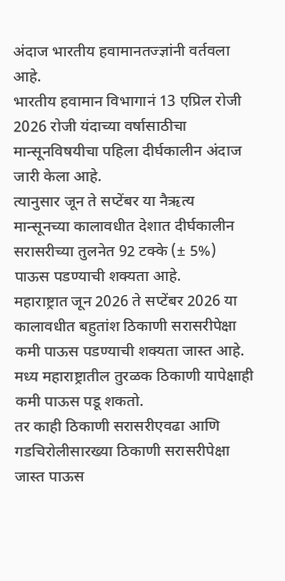अंदाज भारतीय हवामानतज्ज्ञांनी वर्तवला आहे.
भारतीय हवामान विभागानं 13 एप्रिल रोजी 2026 रोजी यंदाच्या वर्षासाठीचा मान्सूनविषयीचा पहिला दीर्घकालीन अंदाज जारी केला आहे.
त्यानुसार जून ते सप्टेंबर या नैऋत्य मान्सूनच्या कालावधीत देशात दीर्घकालीन सरासरीच्या तुलनेत 92 टक्के (± 5%) पाऊस पडण्याची शक्यता आहे.
महाराष्ट्रात जून 2026 ते सप्टेंबर 2026 या कालावधीत बहुतांश ठिकाणी सरासरीपेक्षा कमी पाऊस पडण्याची शक्यता जास्त आहे.
मध्य महाराष्ट्रातील तुरळक ठिकाणी यापेक्षाही कमी पाऊस पडू शकतो.
तर काही ठिकाणी सरासरीएवढा आणि गडचिरोलीसारख्या ठिकाणी सरासरीपेक्षा जास्त पाऊस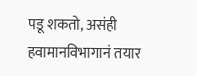पडू शकतो, असंही हवामानविभागानं तयार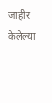जाहीर केलेल्या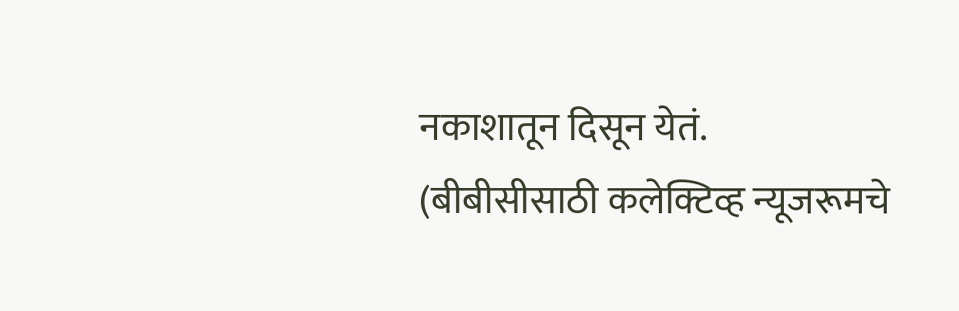नकाशातून दिसून येतं.
(बीबीसीसाठी कलेक्टिव्ह न्यूजरूमचे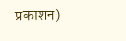प्रकाशन)